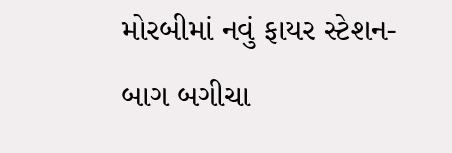મોરબીમાં નવું ફાયર સ્ટેશન-બાગ બગીચા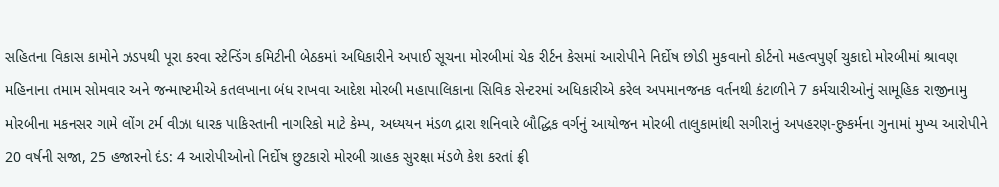સહિતના વિકાસ કામોને ઝડપથી પૂરા કરવા સ્ટેન્ડિંગ કમિટીની બેઠકમાં અધિકારીને અપાઈ સૂચના મોરબીમાં ચેક રીર્ટન કેસમાં આરોપીને નિર્દોષ છોડી મુકવાનો કોર્ટનો મહત્વપુર્ણ ચુકાદો મોરબીમાં શ્રાવણ મહિનાના તમામ સોમવાર અને જન્માષ્ટમીએ કતલખાના બંધ રાખવા આદેશ મોરબી મહાપાલિકાના સિવિક સેન્ટરમાં અધિકારીએ કરેલ અપમાનજનક વર્તનથી કંટાળીને 7 કર્મચારીઓનું સામૂહિક રાજીનામુ મોરબીના મકનસર ગામે લોંગ ટર્મ વીઝા ધારક પાકિસ્તાની નાગરિકો માટે કેમ્પ, અધ્યયન મંડળ દ્રારા શનિવારે બૌદ્ધિક વર્ગનું આયોજન મોરબી તાલુકામાંથી સગીરાનું અપહરણ-દુષ્કર્મના ગુનામાં મુખ્ય આરોપીને 20 વર્ષની સજા, 25 હજારનો દંડ: 4 આરોપીઓનો નિર્દોષ છુટકારો મોરબી ગ્રાહક સુરક્ષા મંડળે કેશ કરતાં ફ્રી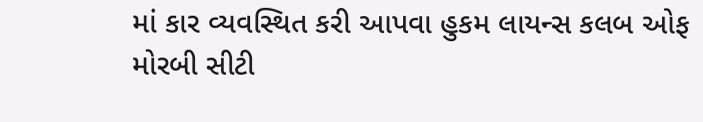માં કાર વ્યવસ્થિત કરી આપવા હુકમ લાયન્સ કલબ ઓફ મોરબી સીટી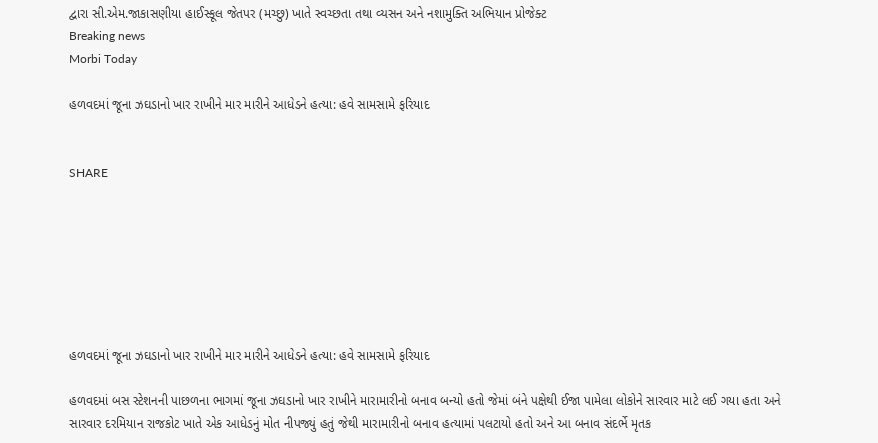દ્વારા સી.એમ.જાકાસણીયા હાઈસ્કૂલ જેતપર (મચ્છુ) ખાતે સ્વચ્છતા તથા વ્યસન અને નશામુક્તિ અભિયાન પ્રોજેક્ટ
Breaking news
Morbi Today

હળવદમાં જૂના ઝઘડાનો ખાર રાખીને માર મારીને આધેડને હત્યા: હવે સામસામે ફરિયાદ


SHARE







હળવદમાં જૂના ઝઘડાનો ખાર રાખીને માર મારીને આધેડને હત્યા: હવે સામસામે ફરિયાદ

હળવદમાં બસ સ્ટેશનની પાછળના ભાગમાં જૂના ઝઘડાનો ખાર રાખીને મારામારીનો બનાવ બન્યો હતો જેમાં બંને પક્ષેથી ઈજા પામેલા લોકોને સારવાર માટે લઈ ગયા હતા અને સારવાર દરમિયાન રાજકોટ ખાતે એક આધેડનું મોત નીપજ્યું હતું જેથી મારામારીનો બનાવ હત્યામાં પલટાયો હતો અને આ બનાવ સંદર્ભે મૃતક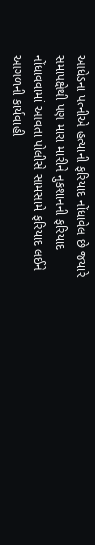આધેડના પત્નીએ હત્યાની ફરિયાદ નોંધાવેલ છે જયારે સમાપક્ષેથી પણ મારા મારીને નુકશાનની ફરિયાદ નોંધાવવામાં આવતા પોલીસે સામસામે ફરિયાદ લઈને આગળની કાર્યવાહી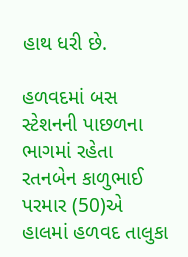હાથ ધરી છે.

હળવદમાં બસ સ્ટેશનની પાછળના ભાગમાં રહેતા રતનબેન કાળુભાઈ પરમાર (50)એ હાલમાં હળવદ તાલુકા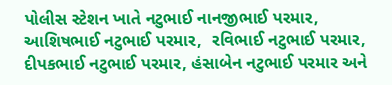પોલીસ સ્ટેશન ખાતે નટુભાઈ નાનજીભાઈ પરમાર, આશિષભાઈ નટુભાઈ પરમાર,  રવિભાઈ નટુભાઈ પરમાર, દીપકભાઈ નટુભાઈ પરમાર, હંસાબેન નટુભાઈ પરમાર અને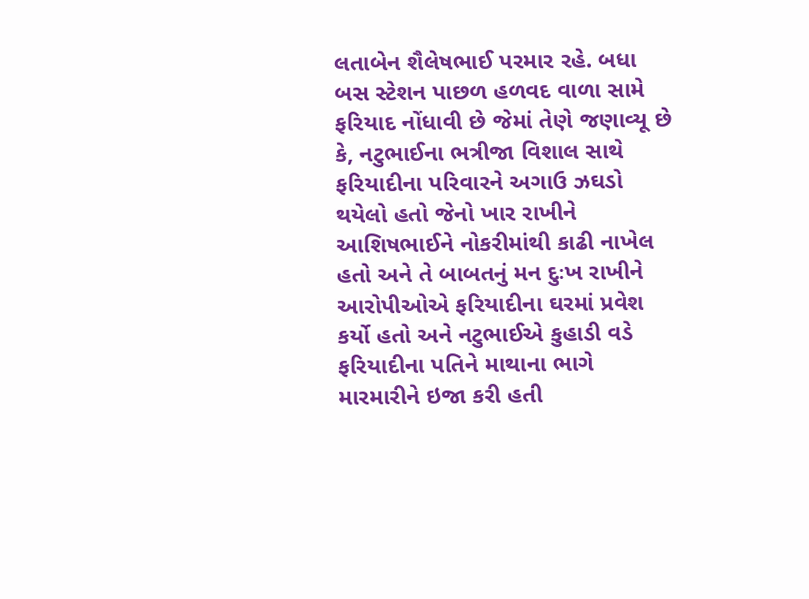લતાબેન શૈલેષભાઈ પરમાર રહે. બધા બસ સ્ટેશન પાછળ હળવદ વાળા સામે ફરિયાદ નોંધાવી છે જેમાં તેણે જણાવ્યૂ છે કે, નટુભાઈના ભત્રીજા વિશાલ સાથે ફરિયાદીના પરિવારને અગાઉ ઝઘડો થયેલો હતો જેનો ખાર રાખીને આશિષભાઈને નોકરીમાંથી કાઢી નાખેલ હતો અને તે બાબતનું મન દુઃખ રાખીને આરોપીઓએ ફરિયાદીના ઘરમાં પ્રવેશ કર્યો હતો અને નટુભાઈએ કુહાડી વડે ફરિયાદીના પતિને માથાના ભાગે મારમારીને ઇજા કરી હતી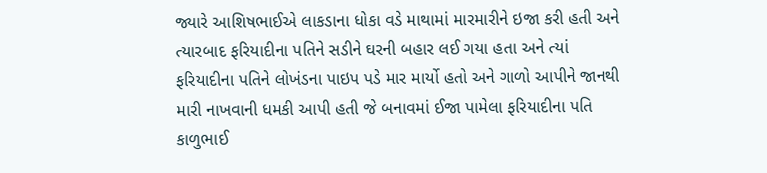જ્યારે આશિષભાઈએ લાકડાના ધોકા વડે માથામાં મારમારીને ઇજા કરી હતી અને ત્યારબાદ ફરિયાદીના પતિને સડીને ઘરની બહાર લઈ ગયા હતા અને ત્યાં ફરિયાદીના પતિને લોખંડના પાઇપ પડે માર માર્યો હતો અને ગાળો આપીને જાનથી મારી નાખવાની ધમકી આપી હતી જે બનાવમાં ઈજા પામેલા ફરિયાદીના પતિ કાળુભાઈ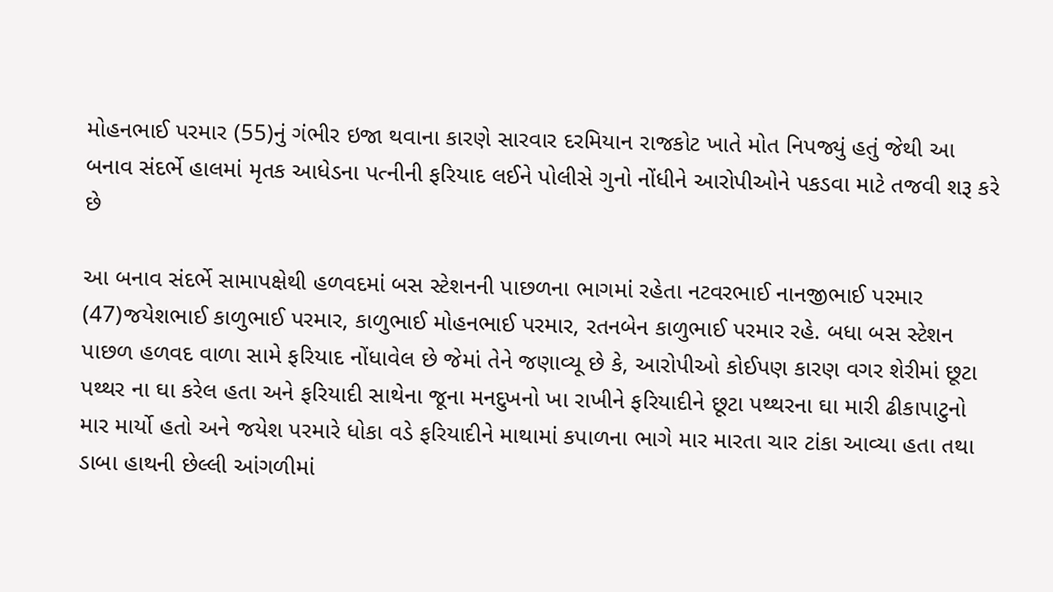મોહનભાઈ પરમાર (55)નું ગંભીર ઇજા થવાના કારણે સારવાર દરમિયાન રાજકોટ ખાતે મોત નિપજ્યું હતું જેથી આ બનાવ સંદર્ભે હાલમાં મૃતક આધેડના પત્નીની ફરિયાદ લઈને પોલીસે ગુનો નોંધીને આરોપીઓને પકડવા માટે તજવી શરૂ કરે છે

આ બનાવ સંદર્ભે સામાપક્ષેથી હળવદમાં બસ સ્ટેશનની પાછળના ભાગમાં રહેતા નટવરભાઈ નાનજીભાઈ પરમાર (47)જયેશભાઈ કાળુભાઈ પરમાર, કાળુભાઈ મોહનભાઈ પરમાર, રતનબેન કાળુભાઈ પરમાર રહે. બધા બસ સ્ટેશન પાછળ હળવદ વાળા સામે ફરિયાદ નોંધાવેલ છે જેમાં તેને જણાવ્યૂ છે કે, આરોપીઓ કોઈપણ કારણ વગર શેરીમાં છૂટા પથ્થર ના ઘા કરેલ હતા અને ફરિયાદી સાથેના જૂના મનદુખનો ખા રાખીને ફરિયાદીને છૂટા પથ્થરના ઘા મારી ઢીકાપાટુનો માર માર્યો હતો અને જયેશ પરમારે ધોકા વડે ફરિયાદીને માથામાં કપાળના ભાગે માર મારતા ચાર ટાંકા આવ્યા હતા તથા ડાબા હાથની છેલ્લી આંગળીમાં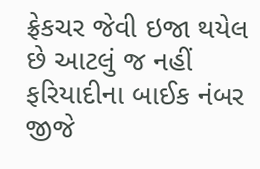ફ્રેકચર જેવી ઇજા થયેલ છે આટલું જ નહીં ફરિયાદીના બાઈક નંબર જીજે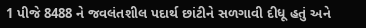1 પીજે 8488 ને જવલંતશીલ પદાર્થ છાંટીને સળગાવી દીધૂ હતું અને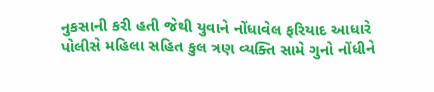નુકસાની કરી હતી જેથી યુવાને નોંધાવેલ ફરિયાદ આધારે પોલીસે મહિલા સહિત કુલ ત્રણ વ્યક્તિ સામે ગુનો નોંધીને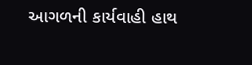આગળની કાર્યવાહી હાથ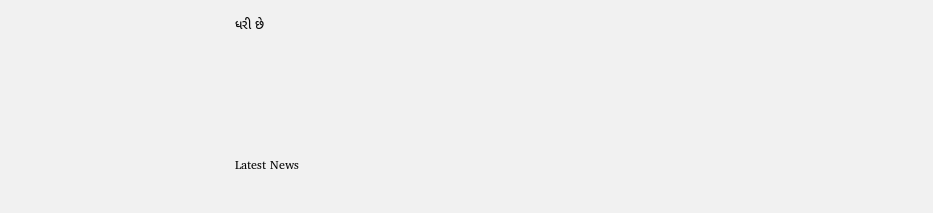ધરી છે






Latest News